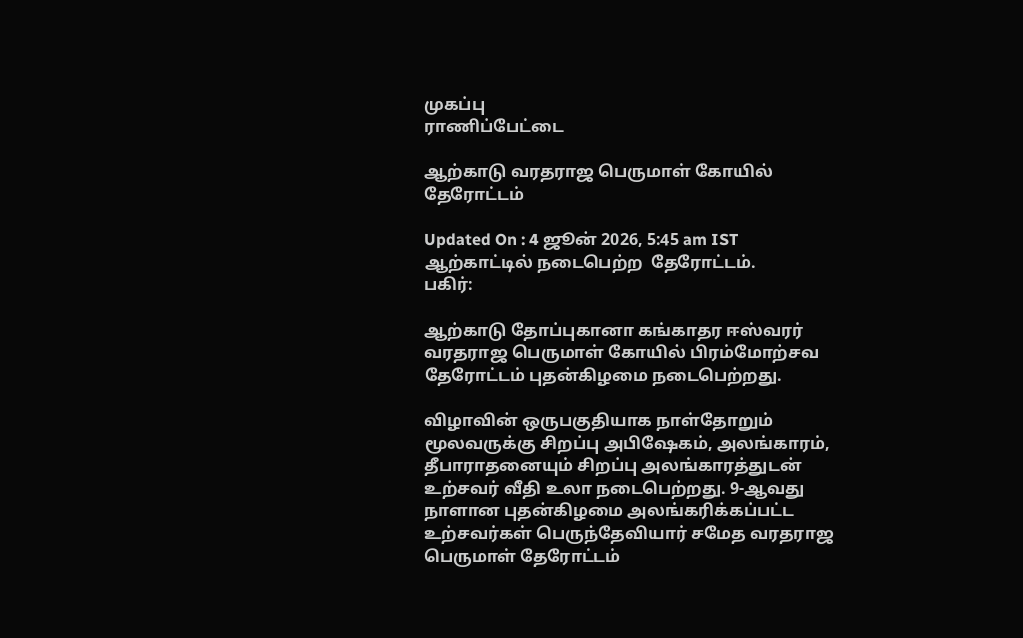முகப்பு
ராணிப்பேட்டை

ஆற்காடு வரதராஜ பெருமாள் கோயில் தேரோட்டம்

Updated On : 4 ஜூன் 2026, 5:45 am IST
ஆற்காட்டில் நடைபெற்ற  தேரோட்டம்.
பகிர்:

ஆற்காடு தோப்புகானா கங்காதர ஈஸ்வரர் வரதராஜ பெருமாள் கோயில் பிரம்மோற்சவ தேரோட்டம் புதன்கிழமை நடைபெற்றது.

விழாவின் ஒருபகுதியாக நாள்தோறும் மூலவருக்கு சிறப்பு அபிஷேகம், அலங்காரம், தீபாராதனையும் சிறப்பு அலங்காரத்துடன் உற்சவர் வீதி உலா நடைபெற்றது. 9-ஆவது நாளான புதன்கிழமை அலங்கரிக்கப்பட்ட உற்சவர்கள் பெருந்தேவியார் சமேத வரதராஜ பெருமாள் தேரோட்டம்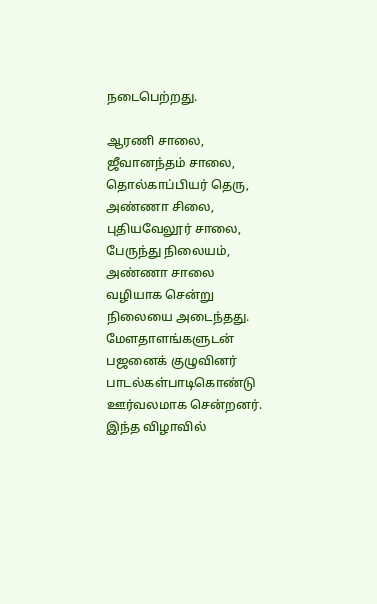நடைபெற்றது.

ஆரணி சாலை, ஜீவானந்தம் சாலை, தொல்காப்பியர் தெரு, அண்ணா சிலை, புதியவேலூர் சாலை, பேருந்து நிலையம், அண்ணா சாலை வழியாக சென்று நிலையை அடைந்தது. மேளதாளங்களுடன் பஜனைக் குழுவினர் பாடல்கள்பாடிகொண்டு ஊர்வலமாக சென்றனர். இந்த விழாவில்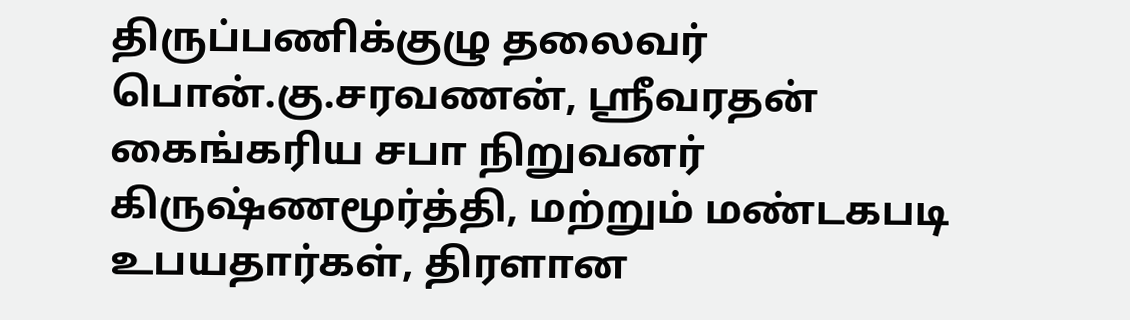திருப்பணிக்குழு தலைவர் பொன்.கு.சரவணன், ஸ்ரீவரதன் கைங்கரிய சபா நிறுவனர் கிருஷ்ணமூர்த்தி, மற்றும் மண்டகபடி உபயதார்கள், திரளான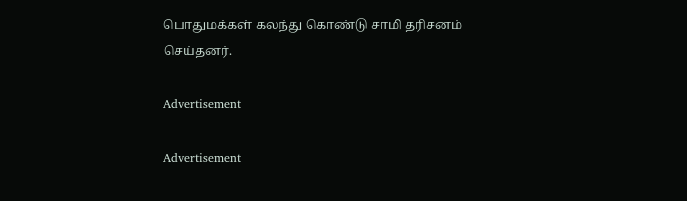பொதுமக்கள் கலந்து கொண்டு சாமி தரிசனம் செய்தனர்.

Advertisement

Advertisement